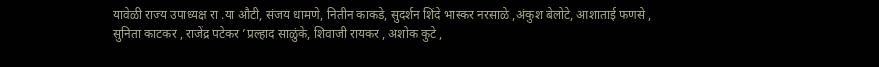यावेळी राज्य उपाध्यक्ष रा .या औटी, संजय धामणे, नितीन काकडे, सुदर्शन शिंदे भास्कर नरसाळे ,अंकुश बेलोटे, आशाताई फणसे , सुनिता काटकर , राजेंद्र पटेकर ’प्रल्हाद साळुंके, शिवाजी रायकर , अशोक कुटे ,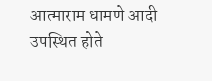आत्माराम धामणे आदी उपस्थित होते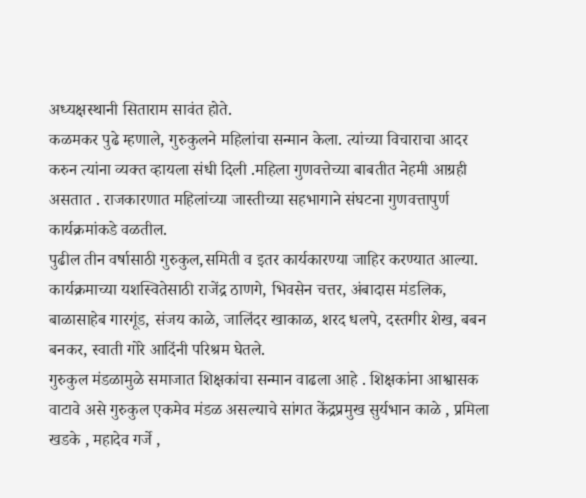अध्यक्षस्थानी सिताराम सावंत होते.
कळमकर पुढे म्हणाले, गुरुकुलने महिलांचा सन्मान केला. त्यांच्या विचाराचा आदर करुन त्यांना व्यक्त व्हायला संधी दिली .महिला गुणवत्तेच्या बाबतीत नेहमी आग्रही असतात . राजकारणात महिलांच्या जास्तीच्या सहभागाने संघटना गुणवत्तापुर्ण कार्यक्रमांकडे वळतील.
पुढील तीन वर्षासाठी गुरुकुल,समिती व इतर कार्यकारण्या जाहिर करण्यात आल्या. कार्यक्रमाच्या यशस्वितेसाठी राजेंद्र ठाणगे, भिवसेन चत्तर, अंबादास मंडलिक, बाळासाहेब गारगूंड, संजय काळे, जालिंदर खाकाळ, शरद धलपे, दस्तगीर शेख, बबन बनकर, स्वाती गोरे आदिंनी परिश्रम घेतले.
गुरुकुल मंडळामुळे समाजात शिक्षकांचा सन्मान वाढला आहे . शिक्षकांना आश्वासक वाटावे असे गुरुकुल एकमेव मंडळ असल्याचे सांगत केंद्रप्रमुख सुर्यभान काळे , प्रमिला खडके , महादेव गर्जे ,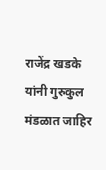राजेंद्र खडके यांनी गुरुकुल मंडळात जाहिर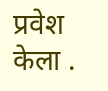प्रवेश केला .